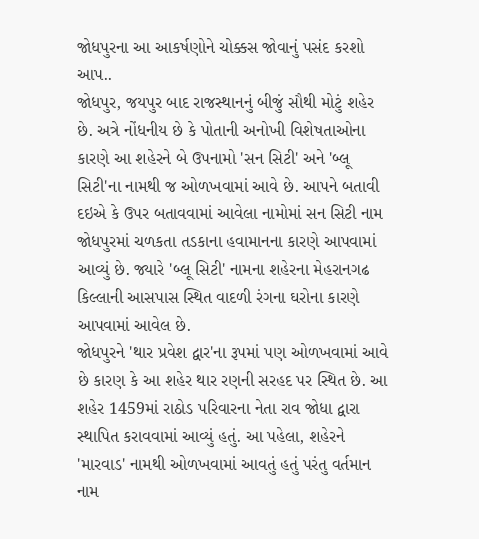જોધપુરના આ આકર્ષણોને ચોક્કસ જોવાનું પસંદ કરશો આપ..
જોધપુર, જયપુર બાદ રાજસ્થાનનું બીજું સૌથી મોટું શહેર છે. અત્રે નોંધનીય છે કે પોતાની અનોખી વિશેષતાઓના કારણે આ શહેરને બે ઉપનામો 'સન સિટી' અને 'બ્લૂ સિટી'ના નામથી જ ઓળખવામાં આવે છે. આપને બતાવી દઇએ કે ઉપર બતાવવામાં આવેલા નામોમાં સન સિટી નામ જોધપુરમાં ચળકતા તડકાના હવામાનના કારણે આપવામાં આવ્યું છે. જ્યારે 'બ્લૂ સિટી' નામના શહેરના મેહરાનગઢ કિલ્લાની આસપાસ સ્થિત વાદળી રંગના ઘરોના કારણે આપવામાં આવેલ છે.
જોધપુરને 'થાર પ્રવેશ દ્વાર'ના રૂપમાં પણ ઓળખવામાં આવે છે કારણ કે આ શહેર થાર રણની સરહદ પર સ્થિત છે. આ શહેર 1459માં રાઠોડ પરિવારના નેતા રાવ જોધા દ્વારા સ્થાપિત કરાવવામાં આવ્યું હતું. આ પહેલા, શહેરને 'મારવાડ' નામથી ઓળખવામાં આવતું હતું પરંતુ વર્તમાન નામ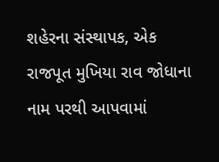શહેરના સંસ્થાપક, એક રાજપૂત મુખિયા રાવ જોધાના નામ પરથી આપવામાં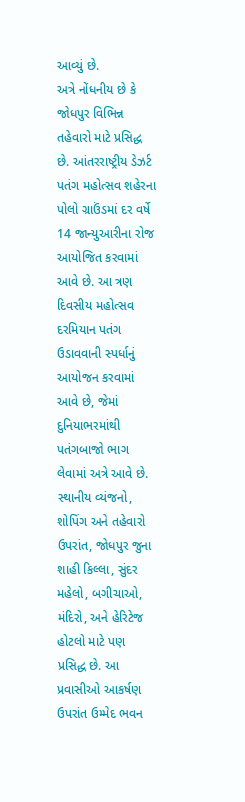આવ્યું છે.
અત્રે નોંધનીય છે કે જોધપુર વિભિન્ન તહેવારો માટે પ્રસિદ્ધ છે. આંતરરાષ્ટ્રીય ડેઝર્ટ પતંગ મહોત્સવ શહેરના પોલો ગ્રાઉંડમાં દર વર્ષે 14 જાન્યુઆરીના રોજ આયોજિત કરવામાં આવે છે. આ ત્રણ દિવસીય મહોત્સવ દરમિયાન પતંગ ઉડાવવાની સ્પર્ધાનું આયોજન કરવામાં આવે છે, જેમાં દુનિયાભરમાંથી પતંગબાજો ભાગ લેવામાં અત્રે આવે છે.
સ્થાનીય વ્યંજનો, શોપિંગ અને તહેવારો ઉપરાંત, જોધપુર જુના શાહી કિલ્લા, સુંદર મહેલો, બગીચાઓ, મંદિરો, અને હેરિટેજ હોટલો માટે પણ પ્રસિદ્ધ છે. આ પ્રવાસીઓ આકર્ષણ ઉપરાંત ઉમ્મેદ ભવન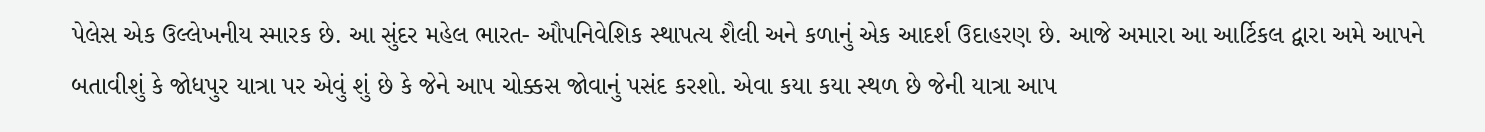પેલેસ એક ઉલ્લેખનીય સ્મારક છે. આ સુંદર મહેલ ભારત- ઔપનિવેશિક સ્થાપત્ય શૈલી અને કળાનું એક આદર્શ ઉદાહરણ છે. આજે અમારા આ આર્ટિકલ દ્વારા અમે આપને બતાવીશું કે જોધપુર યાત્રા પર એવું શું છે કે જેને આપ ચોક્કસ જોવાનું પસંદ કરશો. એવા કયા કયા સ્થળ છે જેની યાત્રા આપ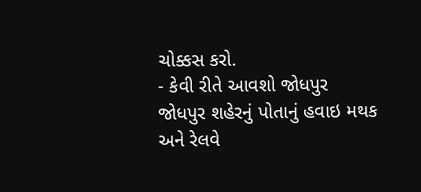ચોક્કસ કરો.
- કેવી રીતે આવશો જોધપુર
જોધપુર શહેરનું પોતાનું હવાઇ મથક અને રેલવે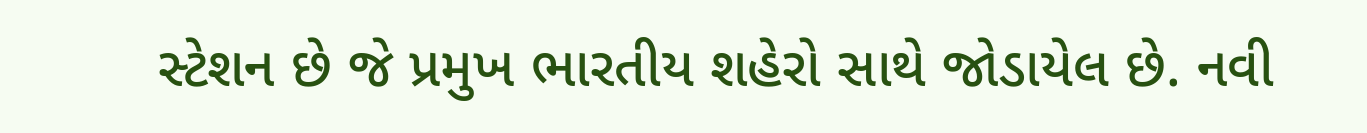સ્ટેશન છે જે પ્રમુખ ભારતીય શહેરો સાથે જોડાયેલ છે. નવી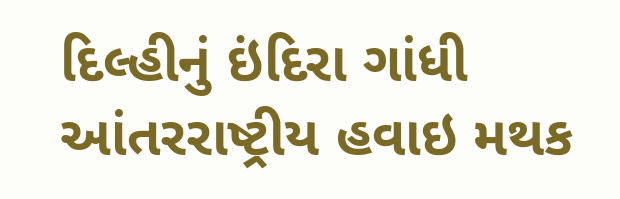દિલ્હીનું ઇંદિરા ગાંધી આંતરરાષ્ટ્રીય હવાઇ મથક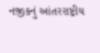નજીકનું આંતરરાષ્ટ્રીય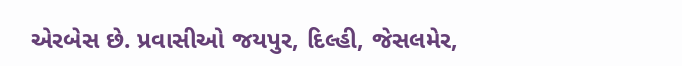એરબેસ છે. પ્રવાસીઓ જયપુર, દિલ્હી, જેસલમેર,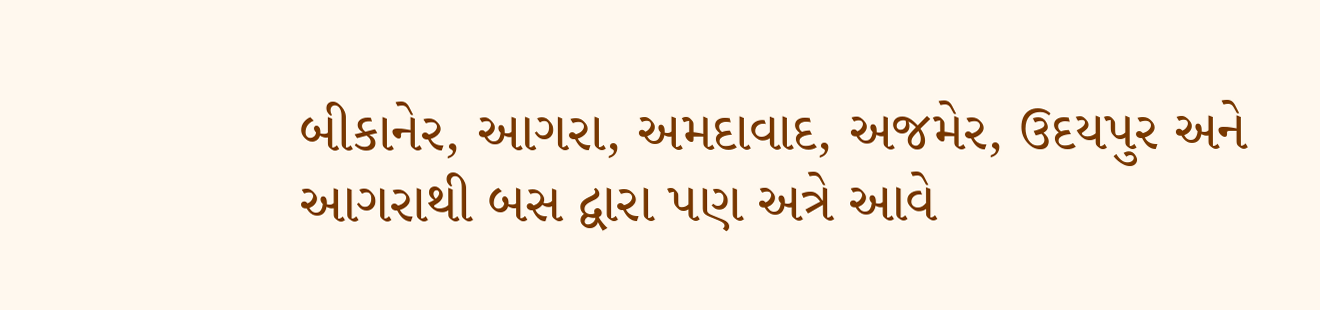બીકાનેર, આગરા, અમદાવાદ, અજમેર, ઉદયપુર અને આગરાથી બસ દ્વારા પણ અત્રે આવે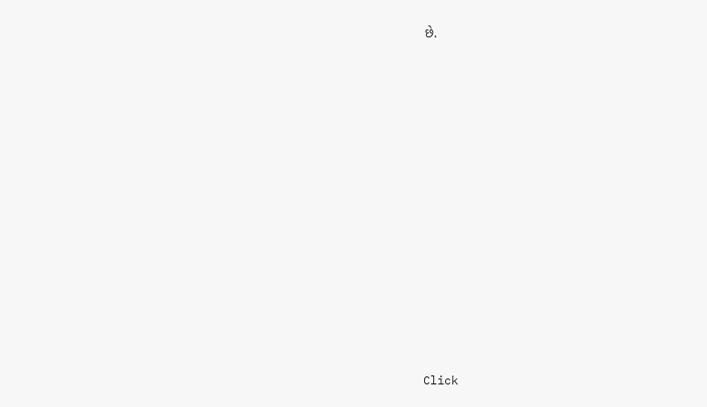છે.













Click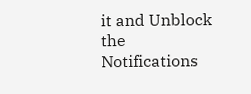it and Unblock the Notifications